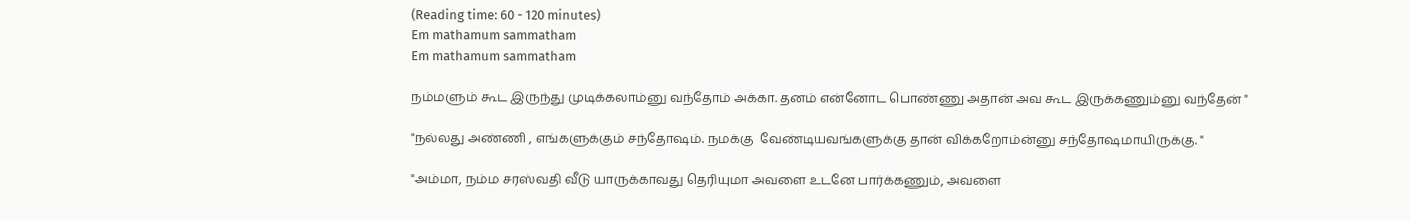(Reading time: 60 - 120 minutes)
Em mathamum sammatham
Em mathamum sammatham

நம்மளும் கூட இருந்து முடிக்கலாம்னு வந்தோம் அக்கா. தனம் என்னோட பொண்ணு அதான் அவ கூட இருக்கணும்னு வந்தேன் "

"நல்லது அண்ணி , எங்களுக்கும் சந்தோஷம். நமக்கு  வேண்டியவங்களுக்கு தான் விக்கறோம்ன்னு சந்தோஷமாயிருக்கு. "

"அம்மா, நம்ம சரஸ்வதி வீடு யாருக்காவது தெரியுமா அவளை உடனே பார்க்கணும், அவளை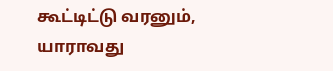கூட்டிட்டு வரனும், யாராவது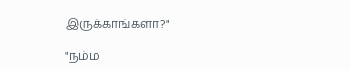இருக்காங்களா?"

"நம்ம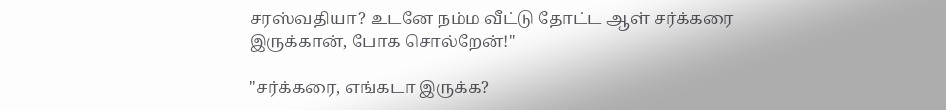சரஸ்வதியா? உடனே நம்ம வீட்டு தோட்ட ஆள் சர்க்கரை இருக்கான், போக சொல்றேன்!"

"சர்க்கரை, எங்கடா இருக்க?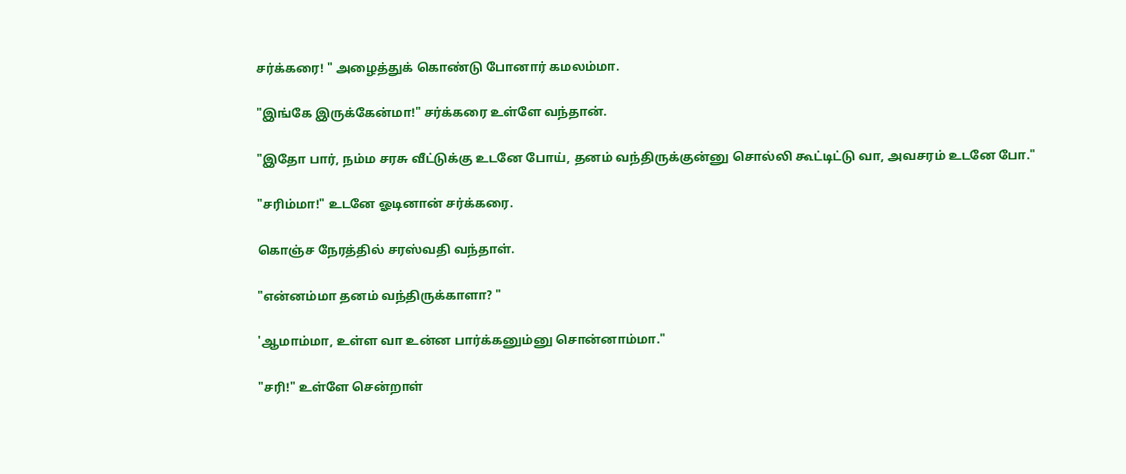சர்க்கரை! " அழைத்துக் கொண்டு போனார் கமலம்மா.

"இங்கே இருக்கேன்மா!" சர்க்கரை உள்ளே வந்தான்.

"இதோ பார், நம்ம சரசு வீட்டுக்கு உடனே போய், தனம் வந்திருக்குன்னு சொல்லி கூட்டிட்டு வா, அவசரம் உடனே போ."

"சரிம்மா!" உடனே ஓடினான் சர்க்கரை.

கொஞ்ச நேரத்தில் சரஸ்வதி வந்தாள்.

"என்னம்மா தனம் வந்திருக்காளா? "

'ஆமாம்மா, உள்ள வா உன்ன பார்க்கனும்னு சொன்னாம்மா."

"சரி!" உள்ளே சென்றாள்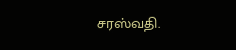சரஸ்வதி.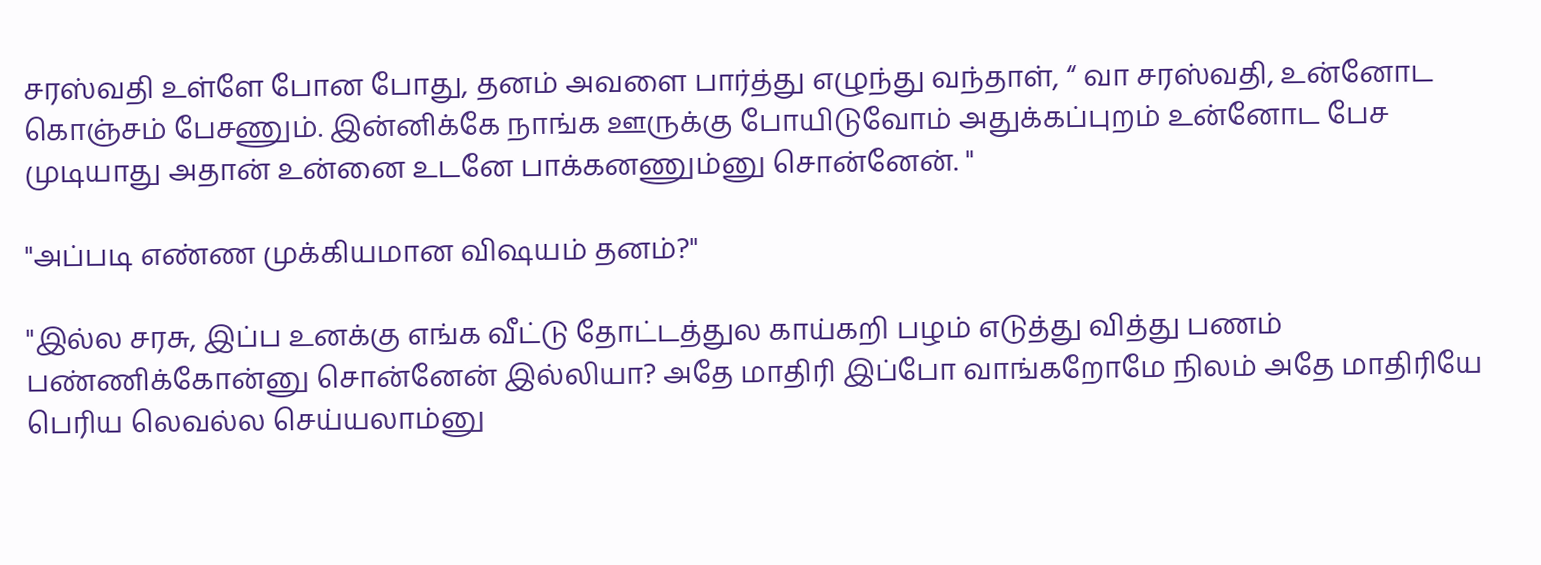சரஸ்வதி உள்ளே போன போது, தனம் அவளை பார்த்து எழுந்து வந்தாள், “ வா சரஸ்வதி, உன்னோட கொஞ்சம் பேசணும். இன்னிக்கே நாங்க ஊருக்கு போயிடுவோம் அதுக்கப்புறம் உன்னோட பேச முடியாது அதான் உன்னை உடனே பாக்கனணும்னு சொன்னேன். "

"அப்படி எண்ண முக்கியமான விஷயம் தனம்?"

"இல்ல சரசு, இப்ப உனக்கு எங்க வீட்டு தோட்டத்துல காய்கறி பழம் எடுத்து வித்து பணம் பண்ணிக்கோன்னு சொன்னேன் இல்லியா? அதே மாதிரி இப்போ வாங்கறோமே நிலம் அதே மாதிரியே பெரிய லெவல்ல செய்யலாம்னு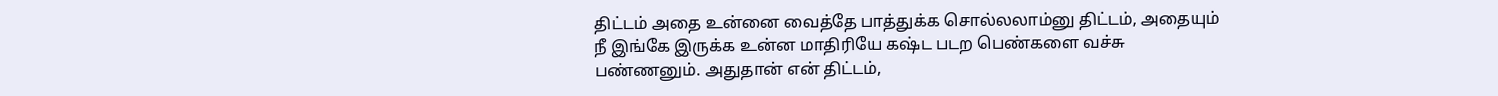திட்டம் அதை உன்னை வைத்தே பாத்துக்க சொல்லலாம்னு திட்டம், அதையும் நீ இங்கே இருக்க உன்ன மாதிரியே கஷ்ட படற பெண்களை வச்சு பண்ணனும். அதுதான் என் திட்டம்,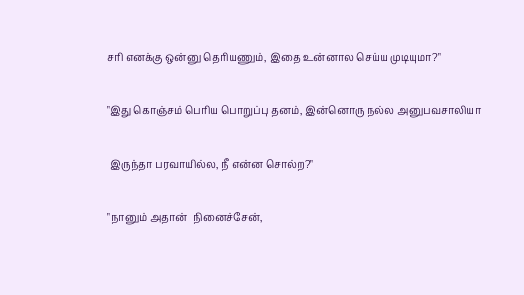சரி எனக்கு ஒன்னு தெரியணும், இதை உன்னால செய்ய முடியுமா?"

"இது கொஞ்சம் பெரிய பொறுப்பு தனம், இன்னொரு நல்ல அனுபவசாலியா

 இருந்தா பரவாயில்ல, நீ என்ன சொல்ற?"

"நானும் அதான்  நினைச்சேன்,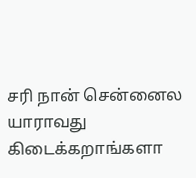சரி நான் சென்னைல யாராவது கிடைக்கறாங்களா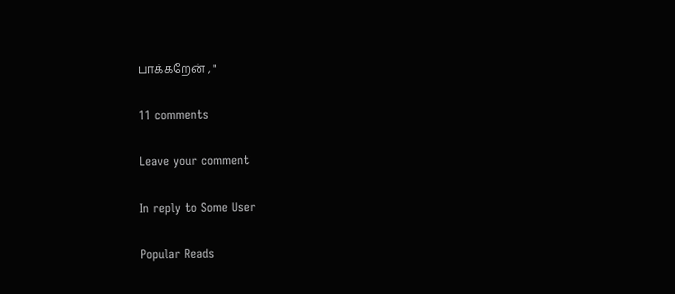பாக்கறேன் , "

11 comments

Leave your comment

In reply to Some User

Popular Reads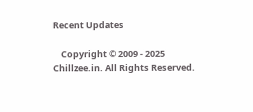Recent Updates

    Copyright © 2009 - 2025 Chillzee.in. All Rights Reserved.